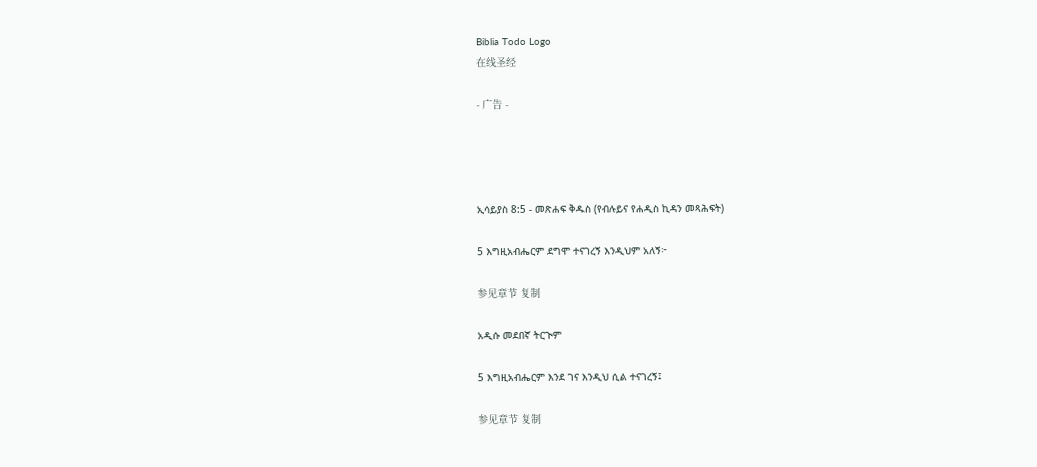Biblia Todo Logo
在线圣经

- 广告 -




ኢሳይያስ 8:5 - መጽሐፍ ቅዱስ (የብሉይና የሐዲስ ኪዳን መጻሕፍት)

5 እግዚአብሔርም ደግሞ ተናገረኝ እንዲህም አለኝ፦

参见章节 复制

አዲሱ መደበኛ ትርጒም

5 እግዚአብሔርም እንደ ገና እንዲህ ሲል ተናገረኝ፤

参见章节 复制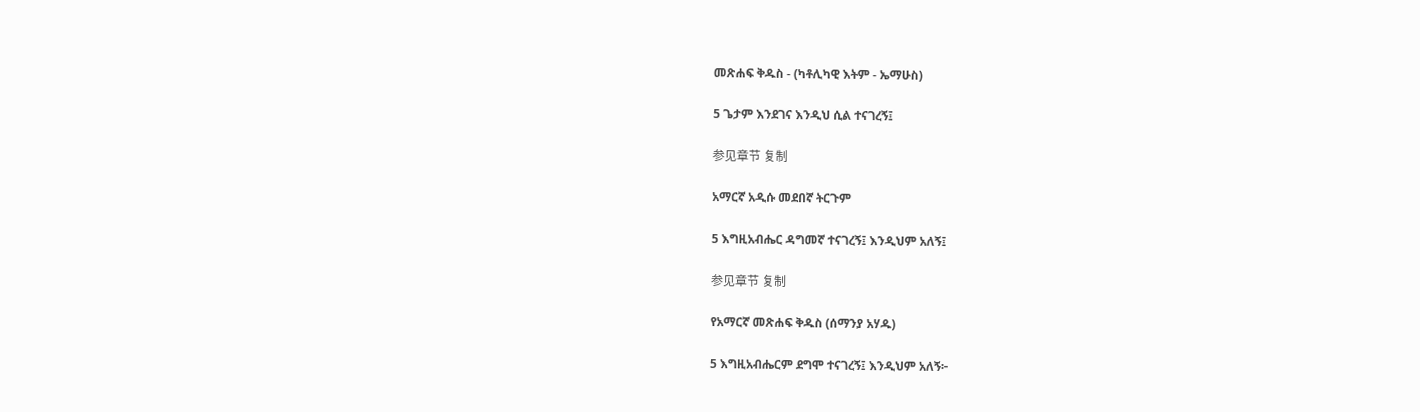መጽሐፍ ቅዱስ - (ካቶሊካዊ እትም - ኤማሁስ)

5 ጌታም እንደገና እንዲህ ሲል ተናገረኝ፤

参见章节 复制

አማርኛ አዲሱ መደበኛ ትርጉም

5 እግዚአብሔር ዳግመኛ ተናገረኝ፤ እንዲህም አለኝ፤

参见章节 复制

የአማርኛ መጽሐፍ ቅዱስ (ሰማንያ አሃዱ)

5 እግዚአብሔርም ደግሞ ተናገረኝ፤ እንዲህም አለኝ፦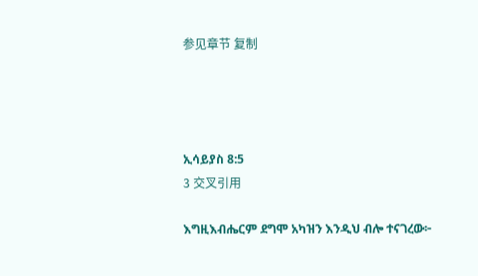参见章节 复制




ኢሳይያስ 8:5
3 交叉引用

እግዚእብሔርም ደግሞ አካዝን እንዲህ ብሎ ተናገረው፦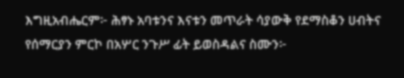እግዚአብሔርም፦ ሕፃኑ አባቱንና እናቱን መጥራት ሳያውቅ የደማስቆን ሀብትና የሰማርያን ምርኮ በአሦር ንጉሥ ፊት ይወስዳልና ስሙን፦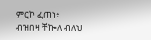ምርኮ ፈጠነ፥ ብዝበዛ ቸኰለ ብለህ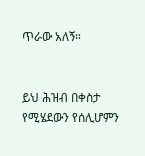ጥራው አለኝ።


ይህ ሕዝብ በቀስታ የሚሄደውን የሰሊሆምን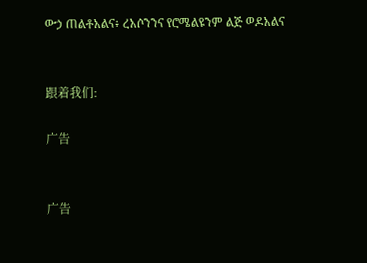ውኃ ጠልቶአልና፥ ረአሶንንና የሮሜልዩንም ልጅ ወዶአልና


跟着我们:

广告


广告